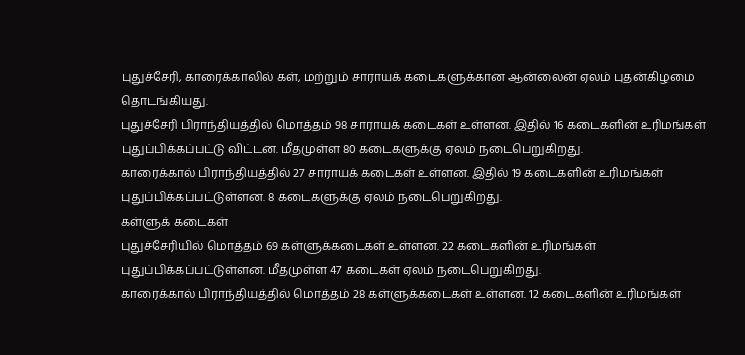புதுச்சேரி, காரைக்காலில் கள், மற்றும் சாராயக் கடைகளுக்கான ஆன்லைன் ஏலம் புதன்கிழமை தொடங்கியது.
புதுச்சேரி பிராந்தியத்தில் மொத்தம் 98 சாராயக் கடைகள் உள்ளன. இதில் 16 கடைகளின் உரிமங்கள் புதுப்பிக்கப்பட்டு விட்டன. மீதமுள்ள 80 கடைகளுக்கு ஏலம் நடைபெறுகிறது.
காரைக்கால் பிராந்தியத்தில் 27 சாராயக் கடைகள் உள்ளன. இதில் 19 கடைகளின் உரிமங்கள் புதுப்பிக்கப்பட்டுள்ளன. 8 கடைகளுக்கு ஏலம் நடைபெறுகிறது.
கள்ளுக் கடைகள்
புதுச்சேரியில் மொத்தம் 69 கள்ளுக்கடைகள் உள்ளன. 22 கடைகளின் உரிமங்கள் புதுப்பிக்கப்பட்டுள்ளன. மீதமுள்ள 47 கடைகள் ஏலம் நடைபெறுகிறது.
காரைக்கால் பிராந்தியத்தில் மொத்தம் 28 கள்ளுக்கடைகள் உள்ளன. 12 கடைகளின் உரிமங்கள்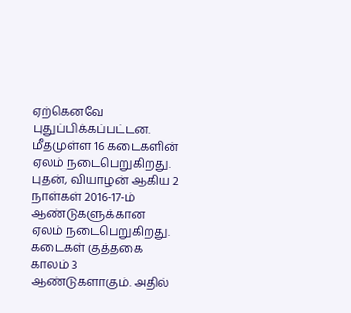ஏற்கெனவே புதுப்பிக்கப்பட்டன. மீதமுள்ள 16 கடைகளின் ஏலம் நடைபெறுகிறது. புதன், வியாழன் ஆகிய 2 நாள்கள் 2016-17-ம் ஆண்டுகளுக்கான ஏலம் நடைபெறுகிறது.
கடைகள் குத்தகை காலம் 3 ஆண்டுகளாகும். அதில்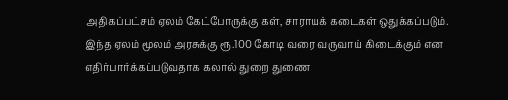அதிகப்பட்சம் ஏலம் கேட்போருக்கு கள், சாராயக் கடைகள் ஒதுக்கப்படும்.
இந்த ஏலம் மூலம் அரசுக்கு ரூ.100 கோடி வரை வருவாய் கிடைக்கும் என எதிர்பார்க்கப்படுவதாக கலால் துறை துணை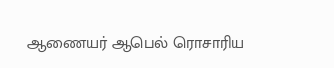ஆணையர் ஆபெல் ரொசாரிய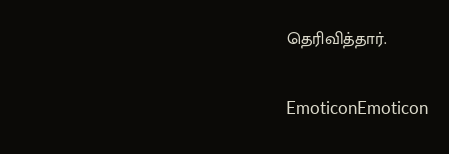தெரிவித்தார்.

EmoticonEmoticon